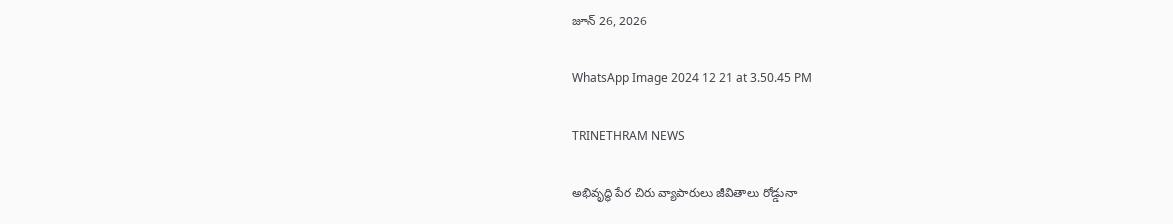జూన్ 26, 2026

WhatsApp Image 2024 12 21 at 3.50.45 PM

TRINETHRAM NEWS

అభివృద్ధి పేర చిరు వ్యాపారులు జీవితాలు రోడ్డునా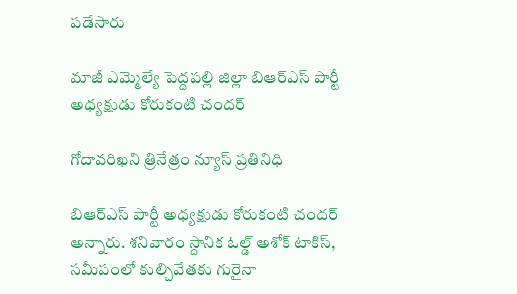పడేసారు

మాజీ ఎమ్మెల్యే పెద్దపల్లి జిల్లా బిఆర్ఎస్ పార్టీ అధ్యక్షుడు కోరుకంటి చందర్

గోదావరిఖని త్రినేత్రం న్యూస్ ప్రతినిధి

బిఆర్ఎస్ పార్టీ అధ్యక్షుడు కోరుకంటి చందర్ అన్నారు. శనివారం స్దానిక ఓల్డ్ అశోక్ టాకిస్, సమీపంలో కుల్చివేతకు గురైనా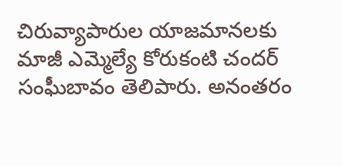చిరువ్యాపారుల యాజమానలకు మాజీ ఎమ్మెల్యే కోరుకంటి చందర్ సంఘీబావం తెలిపారు. అనంతరం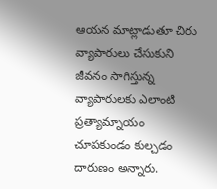ఆయన మాట్లాడుతూ చిరు వ్యాపారులు చేసుకుని జీవనం సాగిస్తున్న వ్యాపారులకు ఎలాంటి ప్రత్యామ్నాయం చూపకుండం కుల్చడం దారుణం అన్నారు.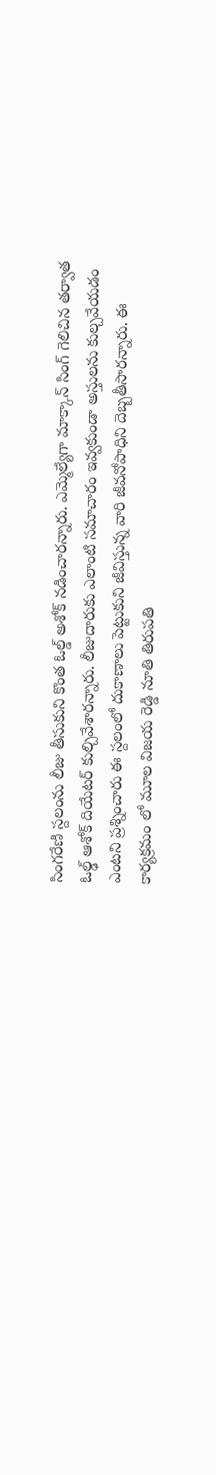సింగరేణి స్దలంను లీజు తీసుకుని కొంత ఓల్డ్ అశోక్ నడించారన్నారు. ఎమ్మెల్యేగా మాక్కాన్ సింగ్ గెలిచిన తర్వాత ఓల్ఢ్ ఆశోక్ దియేటర్ కుల్చివేశారన్నారు. లీజుదారుకు ఎలాంటి సమాచారం ఇవ్వకుండా అస్తులను కుల్చవేయడం ఎంటని ప్రశ్నించారు ఈ స్దలంలో దుకాణాలు పెట్టుకుని జీవిస్తున్న వారి జీవనోపాధిని దెబ్బతీసారన్నారు. ఈ కార్యక్రమం లో మూల విజయ రెడ్డి నూతి తిరుపతి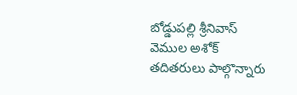బోడ్డుపల్లి శ్రీనివాస్ వెముల అశోక్ తదితరులు పాల్గొన్నారు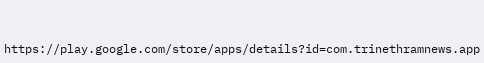https://play.google.com/store/apps/details?id=com.trinethramnews.app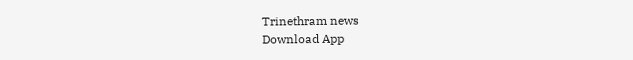Trinethram news
Download App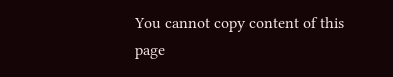You cannot copy content of this page